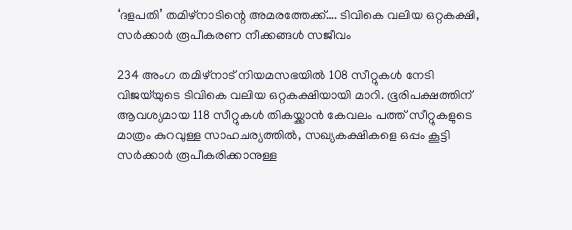‘ദളപതി’ തമിഴ്നാടിന്റെ അമരത്തേക്ക്…. ടിവികെ വലിയ ഒറ്റകക്ഷി, സർക്കാർ രൂപീകരണ നീക്കങ്ങൾ സജീവം

234 അംഗ തമിഴ്നാട് നിയമസഭയിൽ 108 സീറ്റുകൾ നേടി വിജയ്‌യുടെ ടിവികെ വലിയ ഒറ്റകക്ഷിയായി മാറി. ഭൂരിപക്ഷത്തിന് ആവശ്യമായ 118 സീറ്റുകൾ തികയ്ക്കാൻ കേവലം പത്ത് സീറ്റുകളുടെ മാത്രം കുറവുള്ള സാഹചര്യത്തിൽ, സഖ്യകക്ഷികളെ ഒപ്പം കൂട്ടി സർക്കാർ രൂപീകരിക്കാനുള്ള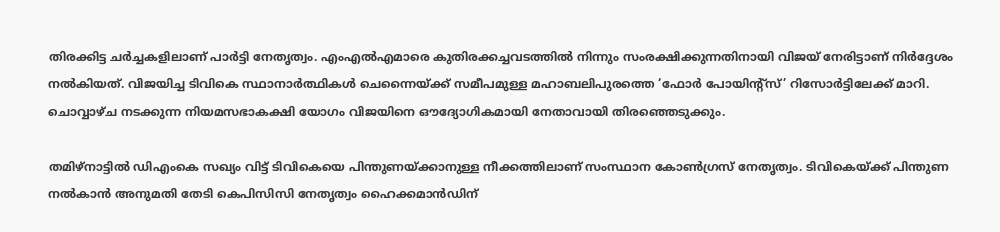തിരക്കിട്ട ചർച്ചകളിലാണ് പാർട്ടി നേതൃത്വം. എംഎൽഎമാരെ കുതിരക്കച്ചവടത്തിൽ നിന്നും സംരക്ഷിക്കുന്നതിനായി വിജയ് നേരിട്ടാണ് നിർദ്ദേശം നൽകിയത്. വിജയിച്ച ടിവികെ സ്ഥാനാർത്ഥികൾ ചെന്നൈയ്ക്ക് സമീപമുള്ള മഹാബലിപുരത്തെ ‘ഫോർ പോയിന്റ്സ്’ റിസോർട്ടിലേക്ക് മാറി. ചൊവ്വാഴ്ച നടക്കുന്ന നിയമസഭാകക്ഷി യോഗം വിജയിനെ ഔദ്യോഗികമായി നേതാവായി തിരഞ്ഞെടുക്കും.

തമിഴ്നാട്ടിൽ ഡിഎംകെ സഖ്യം വിട്ട് ടിവികെയെ പിന്തുണയ്ക്കാനുള്ള നീക്കത്തിലാണ് സംസ്ഥാന കോൺഗ്രസ് നേതൃത്വം. ടിവികെയ്ക്ക് പിന്തുണ നൽകാൻ അനുമതി തേടി കെപിസിസി നേതൃത്വം ഹൈക്കമാൻഡിന്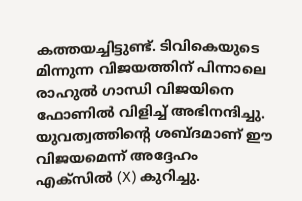കത്തയച്ചിട്ടുണ്ട്. ടിവികെയുടെ മിന്നുന്ന വിജയത്തിന് പിന്നാലെ രാഹുൽ ഗാന്ധി വിജയിനെ ഫോണിൽ വിളിച്ച് അഭിനന്ദിച്ചു. യുവത്വത്തിന്റെ ശബ്ദമാണ് ഈ വിജയമെന്ന് അദ്ദേഹം എക്സിൽ (X) കുറിച്ചു.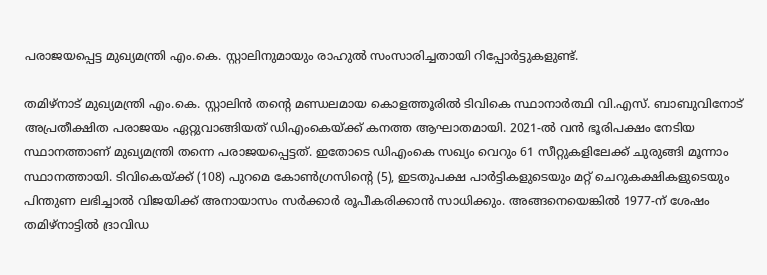പരാജയപ്പെട്ട മുഖ്യമന്ത്രി എം.കെ. സ്റ്റാലിനുമായും രാഹുൽ സംസാരിച്ചതായി റിപ്പോർട്ടുകളുണ്ട്.

തമിഴ്നാട് മുഖ്യമന്ത്രി എം.കെ. സ്റ്റാലിൻ തന്റെ മണ്ഡലമായ കൊളത്തൂരിൽ ടിവികെ സ്ഥാനാർത്ഥി വി.എസ്. ബാബുവിനോട് അപ്രതീക്ഷിത പരാജയം ഏറ്റുവാങ്ങിയത് ഡിഎംകെയ്ക്ക് കനത്ത ആഘാതമായി. 2021-ൽ വൻ ഭൂരിപക്ഷം നേടിയ സ്ഥാനത്താണ് മുഖ്യമന്ത്രി തന്നെ പരാജയപ്പെട്ടത്. ഇതോടെ ഡിഎംകെ സഖ്യം വെറും 61 സീറ്റുകളിലേക്ക് ചുരുങ്ങി മൂന്നാം സ്ഥാനത്തായി. ടിവികെയ്ക്ക് (108) പുറമെ കോൺഗ്രസിന്റെ (5), ഇടതുപക്ഷ പാർട്ടികളുടെയും മറ്റ് ചെറുകക്ഷികളുടെയും പിന്തുണ ലഭിച്ചാൽ വിജയിക്ക് അനായാസം സർക്കാർ രൂപീകരിക്കാൻ സാധിക്കും. അങ്ങനെയെങ്കിൽ 1977-ന് ശേഷം തമിഴ്നാട്ടിൽ ദ്രാവിഡ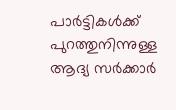പാർട്ടികൾക്ക് പുറത്തുനിന്നുള്ള ആദ്യ സർക്കാർ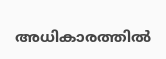അധികാരത്തിൽ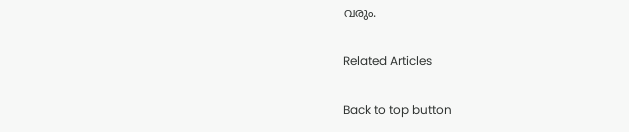വരും.

Related Articles

Back to top button